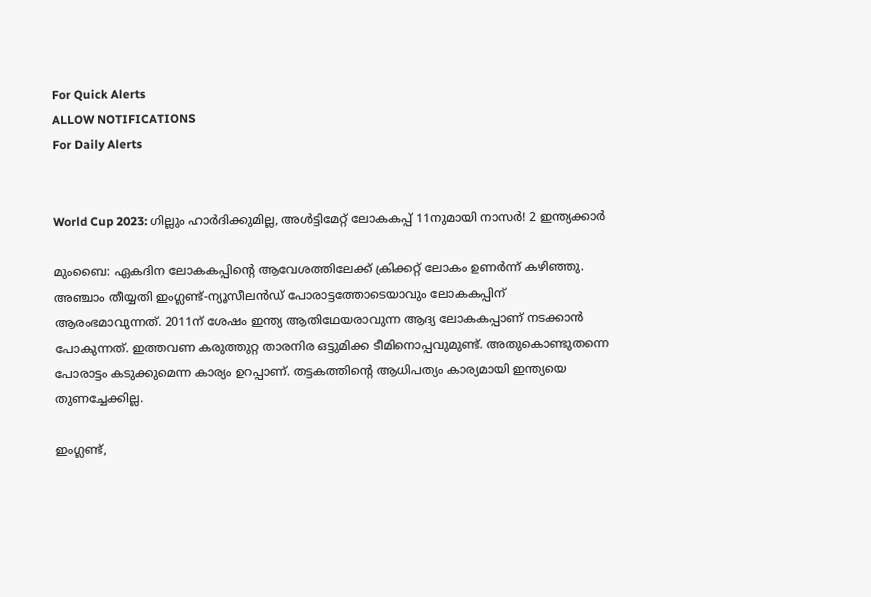For Quick Alerts
ALLOW NOTIFICATIONS
For Daily Alerts


World Cup 2023: ഗില്ലും ഹാര്‍ദിക്കുമില്ല, അള്‍ട്ടിമേറ്റ് ലോകകപ്പ് 11നുമായി നാസര്‍! 2 ഇന്ത്യക്കാര്‍

മുംബൈ: ഏകദിന ലോകകപ്പിന്റെ ആവേശത്തിലേക്ക് ക്രിക്കറ്റ് ലോകം ഉണര്‍ന്ന് കഴിഞ്ഞു. അഞ്ചാം തീയ്യതി ഇംഗ്ലണ്ട്-ന്യൂസീലന്‍ഡ് പോരാട്ടത്തോടെയാവും ലോകകപ്പിന് ആരംഭമാവുന്നത്. 2011ന് ശേഷം ഇന്ത്യ ആതിഥേയരാവുന്ന ആദ്യ ലോകകപ്പാണ് നടക്കാന്‍ പോകുന്നത്. ഇത്തവണ കരുത്തുറ്റ താരനിര ഒട്ടുമിക്ക ടീമിനൊപ്പവുമുണ്ട്. അതുകൊണ്ടുതന്നെ പോരാട്ടം കടുക്കുമെന്ന കാര്യം ഉറപ്പാണ്. തട്ടകത്തിന്റെ ആധിപത്യം കാര്യമായി ഇന്ത്യയെ തുണച്ചേക്കില്ല.

ഇംഗ്ലണ്ട്,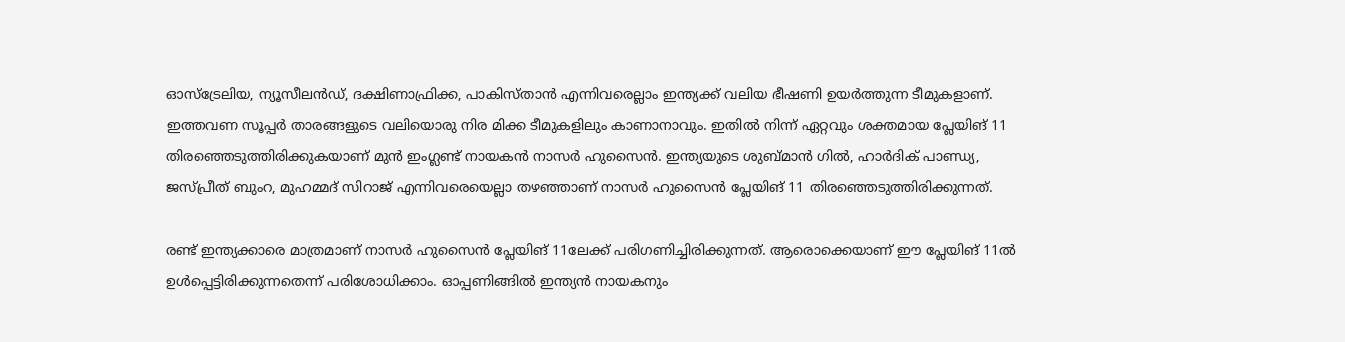ഓസ്‌ട്രേലിയ, ന്യൂസീലന്‍ഡ്, ദക്ഷിണാഫ്രിക്ക, പാകിസ്താന്‍ എന്നിവരെല്ലാം ഇന്ത്യക്ക് വലിയ ഭീഷണി ഉയര്‍ത്തുന്ന ടീമുകളാണ്. ഇത്തവണ സൂപ്പര്‍ താരങ്ങളുടെ വലിയൊരു നിര മിക്ക ടീമുകളിലും കാണാനാവും. ഇതില്‍ നിന്ന് ഏറ്റവും ശക്തമായ പ്ലേയിങ് 11 തിരഞ്ഞെടുത്തിരിക്കുകയാണ് മുന്‍ ഇംഗ്ലണ്ട് നായകന്‍ നാസര്‍ ഹുസൈന്‍. ഇന്ത്യയുടെ ശുബ്മാന്‍ ഗില്‍, ഹാര്‍ദിക് പാണ്ഡ്യ, ജസ്പ്രീത് ബുംറ, മുഹമ്മദ് സിറാജ് എന്നിവരെയെല്ലാ തഴഞ്ഞാണ് നാസര്‍ ഹുസൈന്‍ പ്ലേയിങ് 11 തിരഞ്ഞെടുത്തിരിക്കുന്നത്.

രണ്ട് ഇന്ത്യക്കാരെ മാത്രമാണ് നാസര്‍ ഹുസൈന്‍ പ്ലേയിങ് 11ലേക്ക് പരിഗണിച്ചിരിക്കുന്നത്. ആരൊക്കെയാണ് ഈ പ്ലേയിങ് 11ല്‍ ഉള്‍പ്പെട്ടിരിക്കുന്നതെന്ന് പരിശോധിക്കാം. ഓപ്പണിങ്ങില്‍ ഇന്ത്യന്‍ നായകനും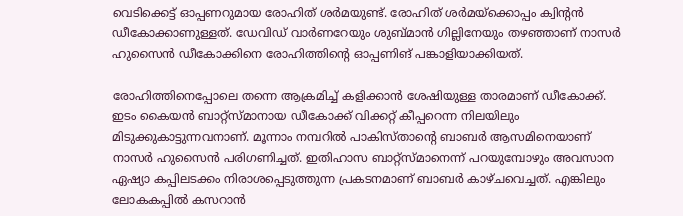വെടിക്കെട്ട് ഓപ്പണറുമായ രോഹിത് ശര്‍മയുണ്ട്. രോഹിത് ശര്‍മയ്‌ക്കൊപ്പം ക്വിന്റന്‍ ഡീകോക്കാണുള്ളത്. ഡേവിഡ് വാര്‍ണറേയും ശുബ്മാന്‍ ഗില്ലിനേയും തഴഞ്ഞാണ് നാസര്‍ ഹുസൈന്‍ ഡീകോക്കിനെ രോഹിത്തിന്റെ ഓപ്പണിങ് പങ്കാളിയാക്കിയത്.

രോഹിത്തിനെപ്പോലെ തന്നെ ആക്രമിച്ച് കളിക്കാന്‍ ശേഷിയുള്ള താരമാണ് ഡീകോക്ക്. ഇടം കൈയന്‍ ബാറ്റ്‌സ്മാനായ ഡീകോക്ക് വിക്കറ്റ് കീപ്പറെന്ന നിലയിലും മിടുക്കുകാട്ടുന്നവനാണ്. മൂന്നാം നമ്പറില്‍ പാകിസ്താന്റെ ബാബര്‍ ആസമിനെയാണ് നാസര്‍ ഹുസൈന്‍ പരിഗണിച്ചത്. ഇതിഹാസ ബാറ്റ്‌സ്മാനെന്ന് പറയുമ്പോഴും അവസാന ഏഷ്യാ കപ്പിലടക്കം നിരാശപ്പെടുത്തുന്ന പ്രകടനമാണ് ബാബര്‍ കാഴ്ചവെച്ചത്. എങ്കിലും ലോകകപ്പില്‍ കസറാന്‍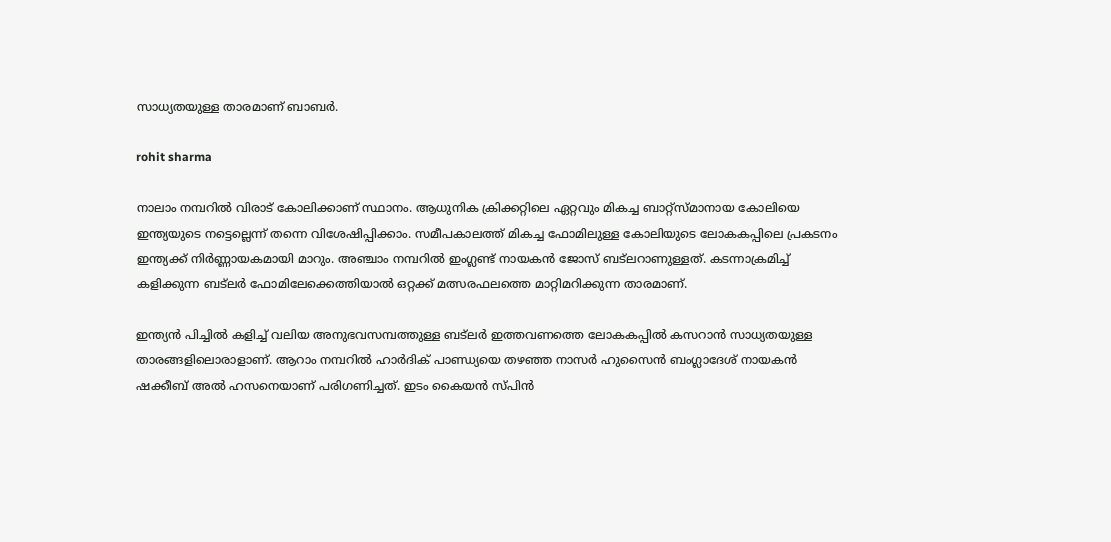സാധ്യതയുള്ള താരമാണ് ബാബര്‍.

rohit sharma

നാലാം നമ്പറില്‍ വിരാട് കോലിക്കാണ് സ്ഥാനം. ആധുനിക ക്രിക്കറ്റിലെ ഏറ്റവും മികച്ച ബാറ്റ്‌സ്മാനായ കോലിയെ ഇന്ത്യയുടെ നട്ടെല്ലെന്ന് തന്നെ വിശേഷിപ്പിക്കാം. സമീപകാലത്ത് മികച്ച ഫോമിലുള്ള കോലിയുടെ ലോകകപ്പിലെ പ്രകടനം ഇന്ത്യക്ക് നിര്‍ണ്ണായകമായി മാറും. അഞ്ചാം നമ്പറില്‍ ഇംഗ്ലണ്ട് നായകന്‍ ജോസ് ബട്‌ലറാണുള്ളത്. കടന്നാക്രമിച്ച് കളിക്കുന്ന ബട്‌ലര്‍ ഫോമിലേക്കെത്തിയാല്‍ ഒറ്റക്ക് മത്സരഫലത്തെ മാറ്റിമറിക്കുന്ന താരമാണ്.

ഇന്ത്യന്‍ പിച്ചില്‍ കളിച്ച് വലിയ അനുഭവസമ്പത്തുള്ള ബട്‌ലര്‍ ഇത്തവണത്തെ ലോകകപ്പില്‍ കസറാന്‍ സാധ്യതയുള്ള താരങ്ങളിലൊരാളാണ്. ആറാം നമ്പറില്‍ ഹാര്‍ദിക് പാണ്ഡ്യയെ തഴഞ്ഞ നാസര്‍ ഹുസൈന്‍ ബംഗ്ലാദേശ് നായകന്‍ ഷക്കീബ് അല്‍ ഹസനെയാണ് പരിഗണിച്ചത്. ഇടം കൈയന്‍ സ്പിന്‍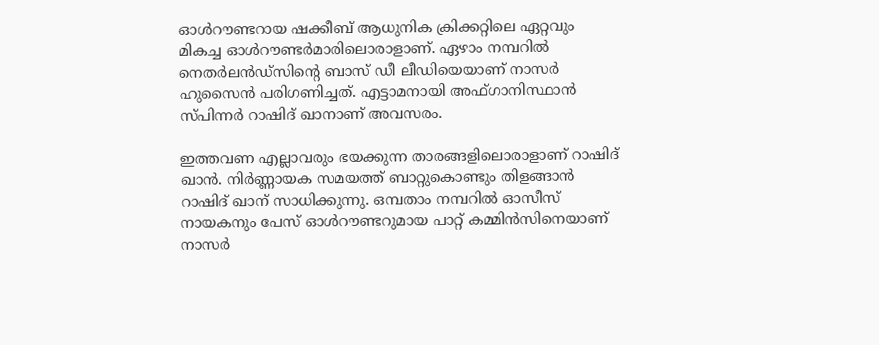ഓള്‍റൗണ്ടറായ ഷക്കീബ് ആധുനിക ക്രിക്കറ്റിലെ ഏറ്റവും മികച്ച ഓള്‍റൗണ്ടര്‍മാരിലൊരാളാണ്. ഏഴാം നമ്പറില്‍ നെതര്‍ലന്‍ഡ്‌സിന്റെ ബാസ് ഡീ ലീഡിയെയാണ് നാസര്‍ ഹുസൈന്‍ പരിഗണിച്ചത്. എട്ടാമനായി അഫ്ഗാനിസ്ഥാന്‍ സ്പിന്നര്‍ റാഷിദ് ഖാനാണ് അവസരം.

ഇത്തവണ എല്ലാവരും ഭയക്കുന്ന താരങ്ങളിലൊരാളാണ് റാഷിദ് ഖാന്‍. നിര്‍ണ്ണായക സമയത്ത് ബാറ്റുകൊണ്ടും തിളങ്ങാന്‍ റാഷിദ് ഖാന് സാധിക്കുന്നു. ഒമ്പതാം നമ്പറില്‍ ഓസീസ് നായകനും പേസ് ഓള്‍റൗണ്ടറുമായ പാറ്റ് കമ്മിന്‍സിനെയാണ് നാസര്‍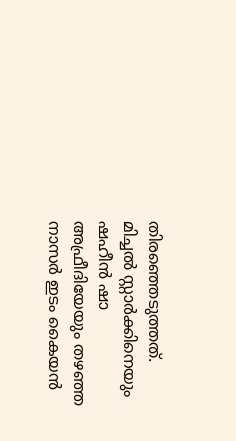തിരഞ്ഞെടുത്തത്. മിച്ചല്‍ സ്റ്റാര്‍ക്കിനെയും ഷഹീന്‍ ഷാ അഫ്രീദിയേയും തഴഞ്ഞ നാസര്‍ ഇടം കൈയന്‍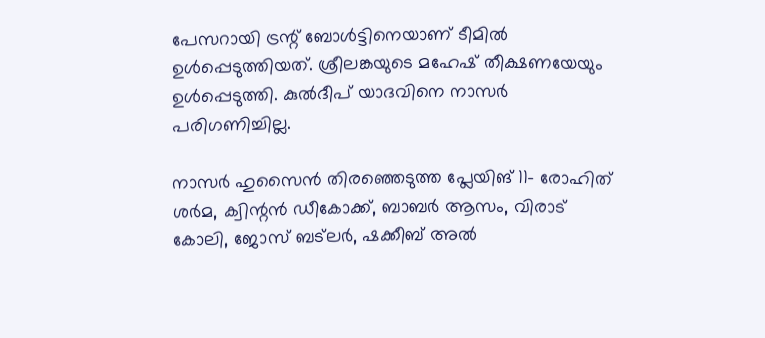പേസറായി ട്രന്റ് ബോള്‍ട്ടിനെയാണ് ടീമില്‍ ഉള്‍പ്പെടുത്തിയത്. ശ്രീലങ്കയുടെ മഹേഷ് തീക്ഷണയേയും ഉള്‍പ്പെടുത്തി. കുല്‍ദീപ് യാദവിനെ നാസര്‍ പരിഗണിച്ചില്ല.

നാസര്‍ ഹുസൈന്‍ തിരഞ്ഞെടുത്ത പ്ലേയിങ് 11- രോഹിത് ശര്‍മ, ക്വിന്റന്‍ ഡീകോക്ക്, ബാബര്‍ ആസം, വിരാട് കോലി, ജോസ് ബട്‌ലര്‍, ഷക്കീബ് അല്‍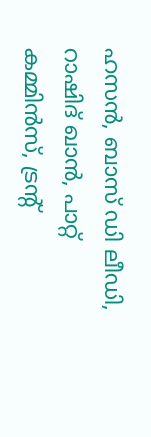ഹസന്‍, ബാസ് ഡി ലീഡി, റാഷിദ് ഖാന്‍, പാറ്റ് കമ്മിന്‍സ്, ട്രന്റ്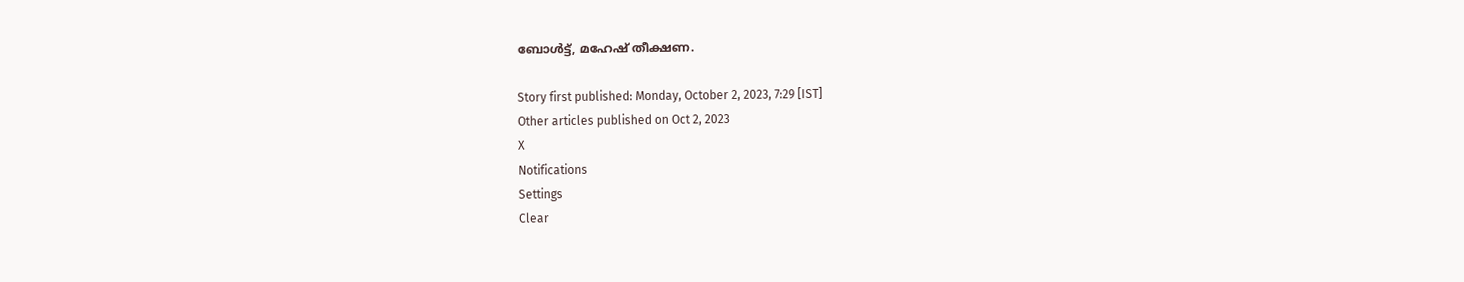ബോള്‍ട്ട്, മഹേഷ് തീക്ഷണ.

Story first published: Monday, October 2, 2023, 7:29 [IST]
Other articles published on Oct 2, 2023
X
Notifications
Settings
Clear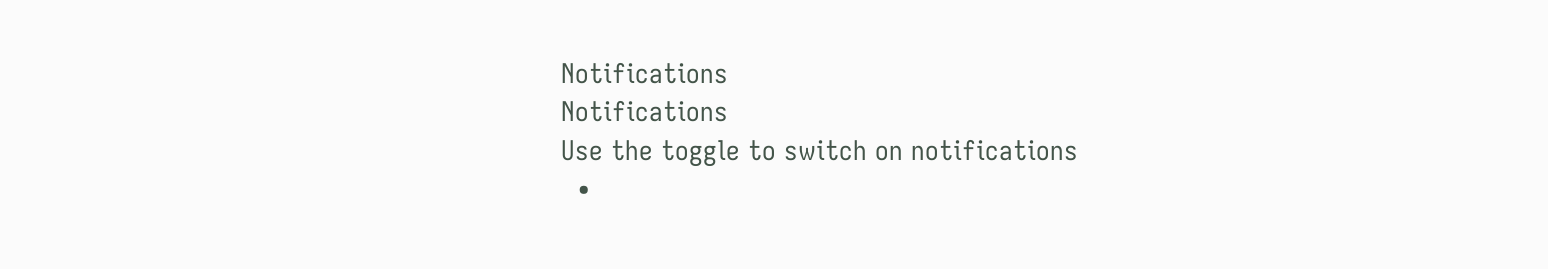Notifications
Notifications
Use the toggle to switch on notifications
  •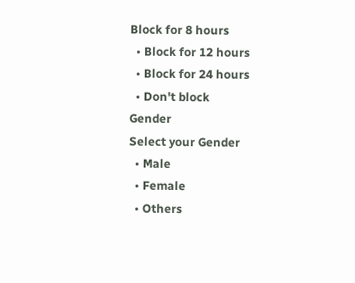Block for 8 hours
  • Block for 12 hours
  • Block for 24 hours
  • Don't block
Gender
Select your Gender
  • Male
  • Female
  • Others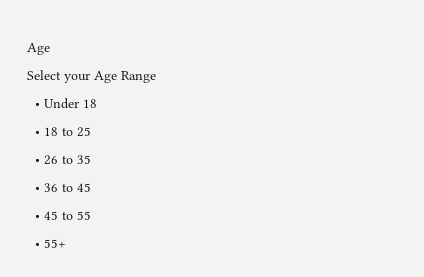Age
Select your Age Range
  • Under 18
  • 18 to 25
  • 26 to 35
  • 36 to 45
  • 45 to 55
  • 55+